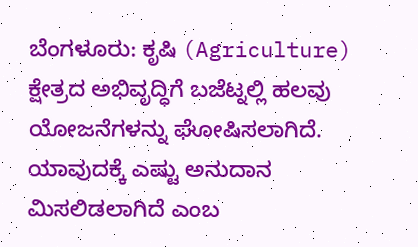ಬೆಂಗಳೂರು: ಕೃಷಿ (Agriculture) ಕ್ಷೇತ್ರದ ಅಭಿವೃದ್ಧಿಗೆ ಬಜೆಟ್ನಲ್ಲಿ ಹಲವು ಯೋಜನೆಗಳನ್ನು ಘೋಷಿಸಲಾಗಿದೆ. ಯಾವುದಕ್ಕೆ ಎಷ್ಟು ಅನುದಾನ ಮಿಸಲಿಡಲಾಗಿದೆ ಎಂಬ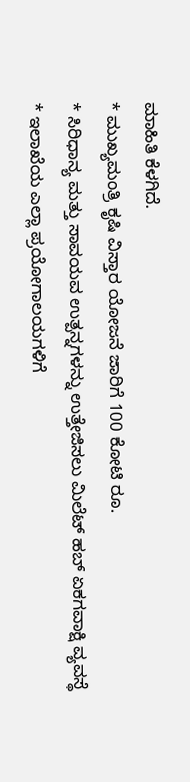ಮಾಹಿತಿ ಕೆಳಗಿದೆ.
* ಮುಖ್ಯಮಂತ್ರಿ ಕೃಷಿ ವಿಸ್ತಾರ ಯೋಜನೆ ಜಾರಿಗೆ 100 ಕೋಟಿ ರೂ.
* ಸಿರಿಧಾನ್ಯ ಮತ್ತು ಸಾವಯವ ಉತ್ಪನ್ನಗಳನ್ನು ಉತ್ತೇಜಿಸಲು ಮಿಲೆಟ್ ಹಬ್ ಏಕಗವಾಕ್ಷಿ ವ್ಯವಸ್ಥೆ
* ಇಲಾಖೆಯ ಎಲ್ಲಾ ಪ್ರಯೋಗಾಲಯಗಳಿಗೆ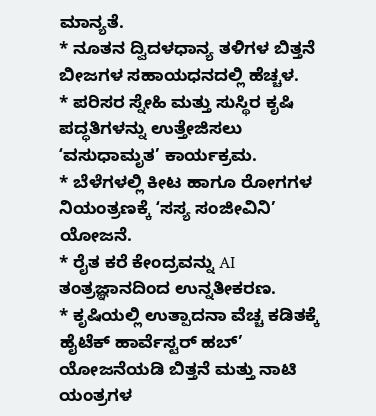ಮಾನ್ಯತೆ.
* ನೂತನ ದ್ವಿದಳಧಾನ್ಯ ತಳಿಗಳ ಬಿತ್ತನೆ ಬೀಜಗಳ ಸಹಾಯಧನದಲ್ಲಿ ಹೆಚ್ಚಳ.
* ಪರಿಸರ ಸ್ನೇಹಿ ಮತ್ತು ಸುಸ್ಥಿರ ಕೃಷಿ ಪದ್ಧತಿಗಳನ್ನು ಉತ್ತೇಜಿಸಲು ʻವಸುಧಾಮೃತ’ ಕಾರ್ಯಕ್ರಮ.
* ಬೆಳೆಗಳಲ್ಲಿ ಕೀಟ ಹಾಗೂ ರೋಗಗಳ ನಿಯಂತ್ರಣಕ್ಕೆ ʻಸಸ್ಯ ಸಂಜೀವಿನಿ’ ಯೋಜನೆ.
* ರೈತ ಕರೆ ಕೇಂದ್ರವನ್ನು AI ತಂತ್ರಜ್ಞಾನದಿಂದ ಉನ್ನತೀಕರಣ.
* ಕೃಷಿಯಲ್ಲಿ ಉತ್ಪಾದನಾ ವೆಚ್ಚ ಕಡಿತಕ್ಕೆ ಹೈಟೆಕ್ ಹಾರ್ವೆಸ್ಟರ್ ಹಬ್’ ಯೋಜನೆಯಡಿ ಬಿತ್ತನೆ ಮತ್ತು ನಾಟಿ ಯಂತ್ರಗಳ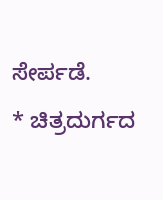ಸೇರ್ಪಡೆ.
* ಚಿತ್ರದುರ್ಗದ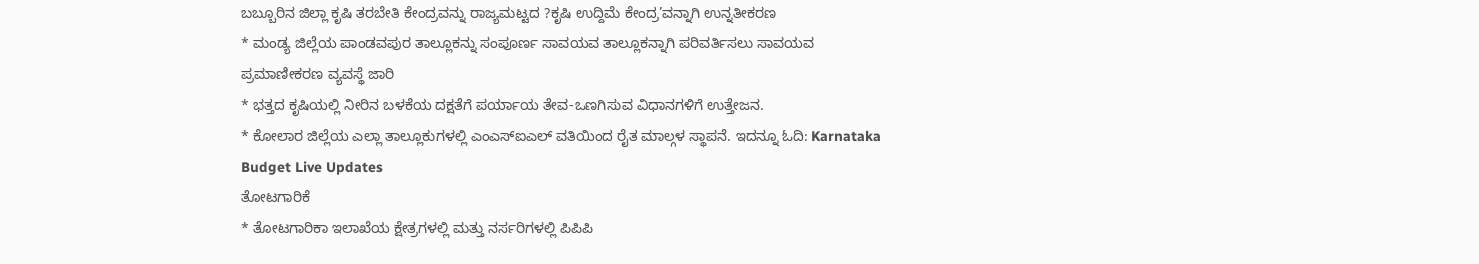ಬಬ್ಬೂರಿನ ಜಿಲ್ಲಾ ಕೃಷಿ ತರಬೇತಿ ಕೇಂದ್ರವನ್ನು ರಾಜ್ಯಮಟ್ಟದ ?ಕೃಷಿ ಉದ್ದಿಮೆ ಕೇಂದ್ರ’ವನ್ನಾಗಿ ಉನ್ನತೀಕರಣ
* ಮಂಡ್ಯ ಜಿಲ್ಲೆಯ ಪಾಂಡವಪುರ ತಾಲ್ಲೂಕನ್ನು ಸಂಪೂರ್ಣ ಸಾವಯವ ತಾಲ್ಲೂಕನ್ನಾಗಿ ಪರಿವರ್ತಿಸಲು ಸಾವಯವ ಪ್ರಮಾಣೀಕರಣ ವ್ಯವಸ್ಥೆ ಜಾರಿ
* ಭತ್ತದ ಕೃಷಿಯಲ್ಲಿ ನೀರಿನ ಬಳಕೆಯ ದಕ್ಷತೆಗೆ ಪರ್ಯಾಯ ತೇವ-ಒಣಗಿಸುವ ವಿಧಾನಗಳಿಗೆ ಉತ್ತೇಜನ.
* ಕೋಲಾರ ಜಿಲ್ಲೆಯ ಎಲ್ಲಾ ತಾಲ್ಲೂಕುಗಳಲ್ಲಿ ಎಂಎಸ್ಐಎಲ್ ವತಿಯಿಂದ ರೈತ ಮಾಲ್ಗಳ ಸ್ಥಾಪನೆ. ಇದನ್ನೂ ಓದಿ: Karnataka Budget Live Updates
ತೋಟಗಾರಿಕೆ
* ತೋಟಗಾರಿಕಾ ಇಲಾಖೆಯ ಕ್ಷೇತ್ರಗಳಲ್ಲಿ ಮತ್ತು ನರ್ಸರಿಗಳಲ್ಲಿ ಪಿಪಿಪಿ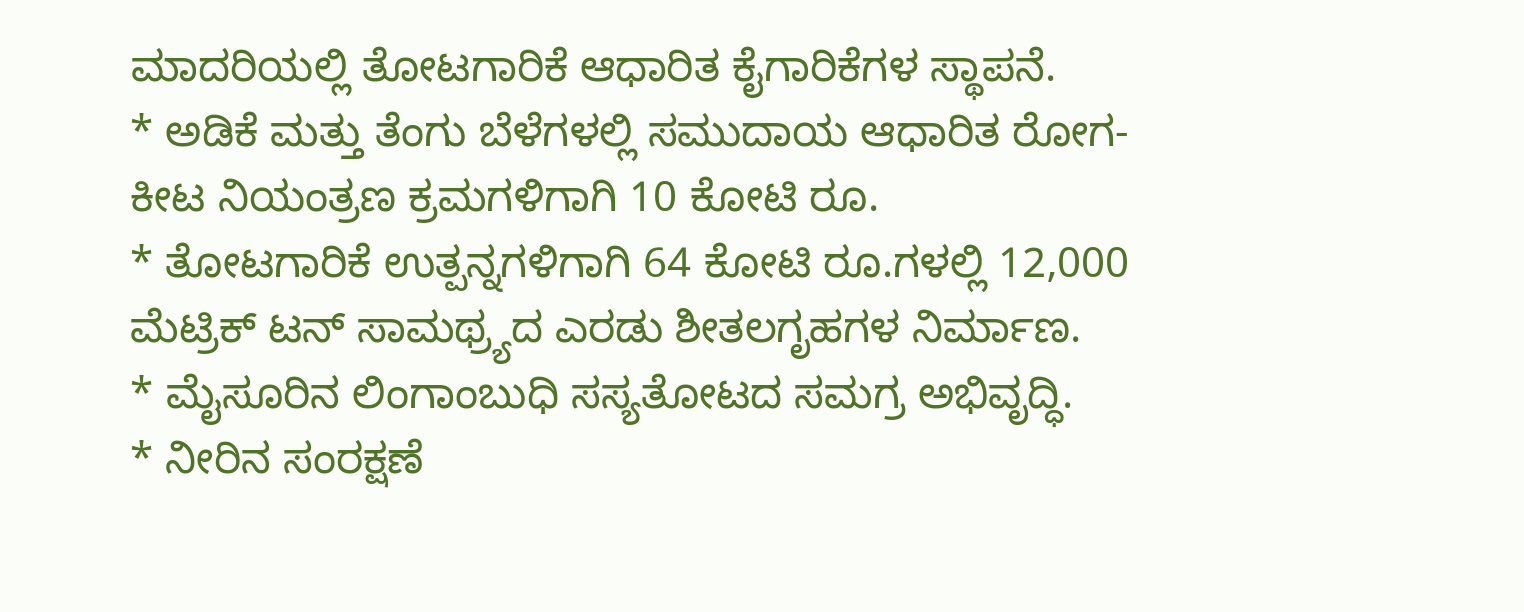ಮಾದರಿಯಲ್ಲಿ ತೋಟಗಾರಿಕೆ ಆಧಾರಿತ ಕೈಗಾರಿಕೆಗಳ ಸ್ಥಾಪನೆ.
* ಅಡಿಕೆ ಮತ್ತು ತೆಂಗು ಬೆಳೆಗಳಲ್ಲಿ ಸಮುದಾಯ ಆಧಾರಿತ ರೋಗ-ಕೀಟ ನಿಯಂತ್ರಣ ಕ್ರಮಗಳಿಗಾಗಿ 10 ಕೋಟಿ ರೂ.
* ತೋಟಗಾರಿಕೆ ಉತ್ಪನ್ನಗಳಿಗಾಗಿ 64 ಕೋಟಿ ರೂ.ಗಳಲ್ಲಿ 12,000 ಮೆಟ್ರಿಕ್ ಟನ್ ಸಾಮಥ್ರ್ಯದ ಎರಡು ಶೀತಲಗೃಹಗಳ ನಿರ್ಮಾಣ.
* ಮೈಸೂರಿನ ಲಿಂಗಾಂಬುಧಿ ಸಸ್ಯತೋಟದ ಸಮಗ್ರ ಅಭಿವೃದ್ಧಿ.
* ನೀರಿನ ಸಂರಕ್ಷಣೆ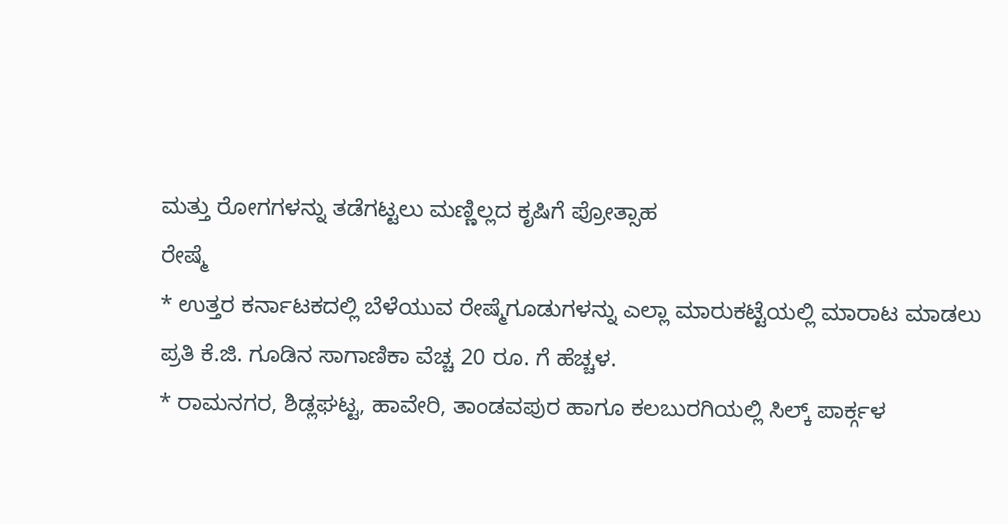ಮತ್ತು ರೋಗಗಳನ್ನು ತಡೆಗಟ್ಟಲು ಮಣ್ಣಿಲ್ಲದ ಕೃಷಿಗೆ ಪ್ರೋತ್ಸಾಹ
ರೇಷ್ಮೆ
* ಉತ್ತರ ಕರ್ನಾಟಕದಲ್ಲಿ ಬೆಳೆಯುವ ರೇಷ್ಮೆಗೂಡುಗಳನ್ನು ಎಲ್ಲಾ ಮಾರುಕಟ್ಟೆಯಲ್ಲಿ ಮಾರಾಟ ಮಾಡಲು ಪ್ರತಿ ಕೆ.ಜಿ. ಗೂಡಿನ ಸಾಗಾಣಿಕಾ ವೆಚ್ಚ 20 ರೂ. ಗೆ ಹೆಚ್ಚಳ.
* ರಾಮನಗರ, ಶಿಡ್ಲಘಟ್ಟ, ಹಾವೇರಿ, ತಾಂಡವಪುರ ಹಾಗೂ ಕಲಬುರಗಿಯಲ್ಲಿ ಸಿಲ್ಕ್ ಪಾರ್ಕ್ಗಳ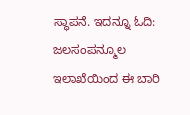ಸ್ಥಾಪನೆ. ಇದನ್ನೂ ಓದಿ: ಜಲಸಂಪನ್ಮೂಲ ಇಲಾಖೆಯಿಂದ ಈ ಬಾರಿ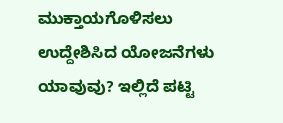ಮುಕ್ತಾಯಗೊಳಿಸಲು ಉದ್ದೇಶಿಸಿದ ಯೋಜನೆಗಳು ಯಾವುವು? ಇಲ್ಲಿದೆ ಪಟ್ಟಿ